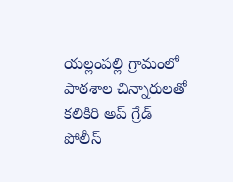యల్లంపల్లి గ్రామంలో పాఠశాల చిన్నారులతో కలికిరి అప్ గ్రేడ్ పోలీస్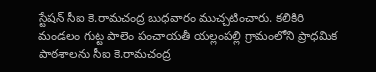స్టేషన్ సీఐ కె.రామచంద్ర బుధవారం ముచ్చటించారు. కలికిరి మండలం గుట్ట పాలెం పంచాయతీ యల్లంపల్లి గ్రామంలోని ప్రాధమిక పాఠశాలను సీఐ కె.రామచంద్ర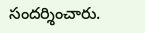సందర్శించారు.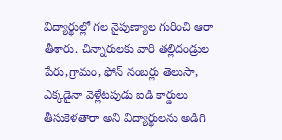విద్యార్థుల్లో గల నైపుణ్యాల గురించి ఆరా తీశారు. చిన్నారులకు వారి తల్లిదండ్రుల పేరు,గ్రామం, ఫోన్ నంబర్లు తెలుసా, ఎక్కడైనా వెళ్లేటపుడు ఐడి కార్డులు తీసుకెళతారా అని విద్యార్థులను అడిగి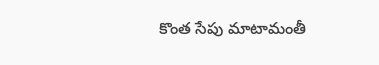కొంత సేపు మాటామంతీ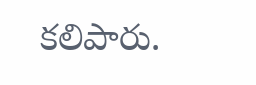కలిపారు.